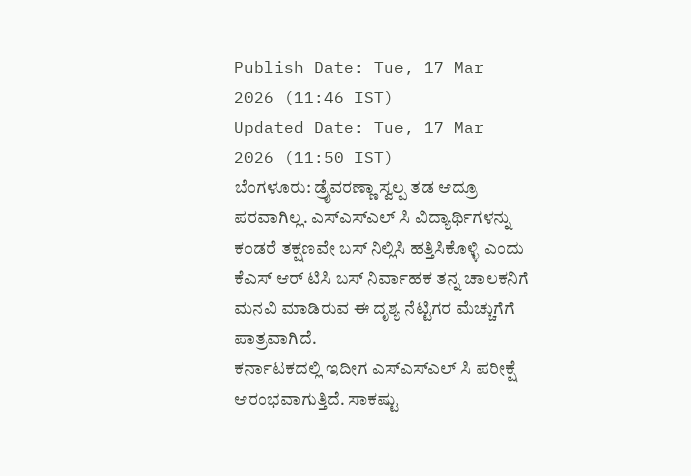Publish Date: Tue, 17 Mar 2026 (11:46 IST)
Updated Date: Tue, 17 Mar 2026 (11:50 IST)
ಬೆಂಗಳೂರು: ಡ್ರೈವರಣ್ಣಾ ಸ್ವಲ್ಪ ತಡ ಆದ್ರೂ ಪರವಾಗಿಲ್ಲ. ಎಸ್ಎಸ್ಎಲ್ ಸಿ ವಿದ್ಯಾರ್ಥಿಗಳನ್ನು ಕಂಡರೆ ತಕ್ಷಣವೇ ಬಸ್ ನಿಲ್ಲಿಸಿ ಹತ್ತಿಸಿಕೊಳ್ಳಿ ಎಂದು ಕೆಎಸ್ ಆರ್ ಟಿಸಿ ಬಸ್ ನಿರ್ವಾಹಕ ತನ್ನ ಚಾಲಕನಿಗೆ ಮನವಿ ಮಾಡಿರುವ ಈ ದೃಶ್ಯ ನೆಟ್ಟಿಗರ ಮೆಚ್ಚುಗೆಗೆ ಪಾತ್ರವಾಗಿದೆ.
ಕರ್ನಾಟಕದಲ್ಲಿ ಇದೀಗ ಎಸ್ಎಸ್ಎಲ್ ಸಿ ಪರೀಕ್ಷೆ ಆರಂಭವಾಗುತ್ತಿದೆ. ಸಾಕಷ್ಟು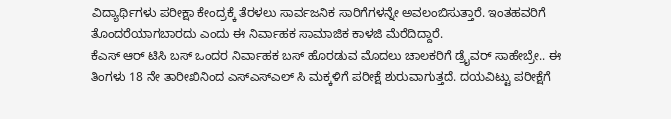ವಿದ್ಯಾರ್ಥಿಗಳು ಪರೀಕ್ಷಾ ಕೇಂದ್ರಕ್ಕೆ ತೆರಳಲು ಸಾರ್ವಜನಿಕ ಸಾರಿಗೆಗಳನ್ನೇ ಅವಲಂಬಿಸುತ್ತಾರೆ. ಇಂತಹವರಿಗೆ ತೊಂದರೆಯಾಗಬಾರದು ಎಂದು ಈ ನಿರ್ವಾಹಕ ಸಾಮಾಜಿಕ ಕಾಳಜಿ ಮೆರೆದಿದ್ದಾರೆ.
ಕೆಎಸ್ ಆರ್ ಟಿಸಿ ಬಸ್ ಒಂದರ ನಿರ್ವಾಹಕ ಬಸ್ ಹೊರಡುವ ಮೊದಲು ಚಾಲಕರಿಗೆ ಡ್ರೈವರ್ ಸಾಹೇಬ್ರೇ.. ಈ ತಿಂಗಳು 18 ನೇ ತಾರೀಖಿನಿಂದ ಎಸ್ಎಸ್ಎಲ್ ಸಿ ಮಕ್ಕಳಿಗೆ ಪರೀಕ್ಷೆ ಶುರುವಾಗುತ್ತದೆ. ದಯವಿಟ್ಟು ಪರೀಕ್ಷೆಗೆ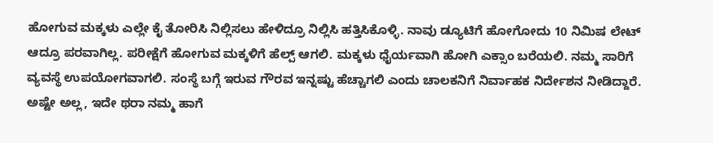ಹೋಗುವ ಮಕ್ಕಳು ಎಲ್ಲೇ ಕೈ ತೋರಿಸಿ ನಿಲ್ಲಿಸಲು ಹೇಳಿದ್ರೂ ನಿಲ್ಲಿಸಿ ಹತ್ತಿಸಿಕೊಳ್ಳಿ. ನಾವು ಡ್ಯೂಟಿಗೆ ಹೋಗೋದು 10 ನಿಮಿಷ ಲೇಟ್ ಆದ್ರೂ ಪರವಾಗಿಲ್ಲ. ಪರೀಕ್ಷೆಗೆ ಹೋಗುವ ಮಕ್ಕಳಿಗೆ ಹೆಲ್ಪ್ ಆಗಲಿ. ಮಕ್ಕಳು ಧೈರ್ಯವಾಗಿ ಹೋಗಿ ಎಕ್ಸಾಂ ಬರೆಯಲಿ. ನಮ್ಮ ಸಾರಿಗೆ ವ್ಯವಸ್ಥೆ ಉಪಯೋಗವಾಗಲಿ. ಸಂಸ್ಥೆ ಬಗ್ಗೆ ಇರುವ ಗೌರವ ಇನ್ನಷ್ಟು ಹೆಚ್ಚಾಗಲಿ ಎಂದು ಚಾಲಕನಿಗೆ ನಿರ್ವಾಹಕ ನಿರ್ದೇಶನ ನೀಡಿದ್ದಾರೆ.
ಅಷ್ಟೇ ಅಲ್ಲ, ಇದೇ ಥರಾ ನಮ್ಮ ಹಾಗೆ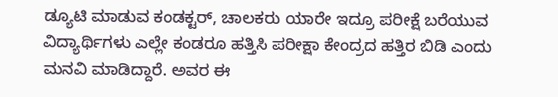ಡ್ಯೂಟಿ ಮಾಡುವ ಕಂಡಕ್ಟರ್, ಚಾಲಕರು ಯಾರೇ ಇದ್ರೂ ಪರೀಕ್ಷೆ ಬರೆಯುವ ವಿದ್ಯಾರ್ಥಿಗಳು ಎಲ್ಲೇ ಕಂಡರೂ ಹತ್ತಿಸಿ ಪರೀಕ್ಷಾ ಕೇಂದ್ರದ ಹತ್ತಿರ ಬಿಡಿ ಎಂದು ಮನವಿ ಮಾಡಿದ್ದಾರೆ. ಅವರ ಈ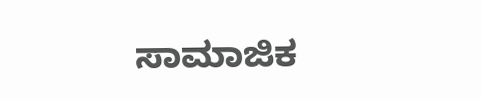ಸಾಮಾಜಿಕ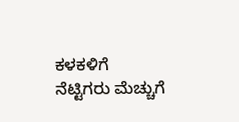ಕಳಕಳಿಗೆ ನೆಟ್ಟಿಗರು ಮೆಚ್ಚುಗೆ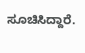ಸೂಚಿಸಿದ್ದಾರೆ.